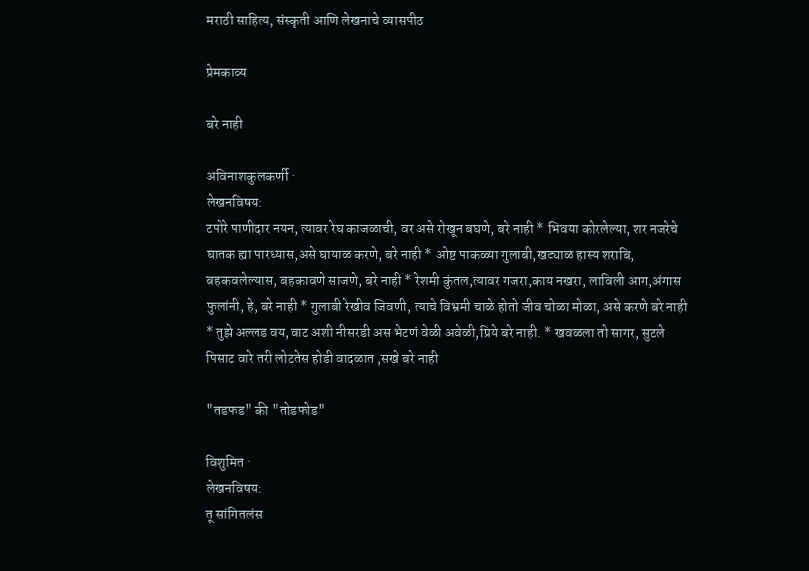मराठी साहित्य, संस्कृती आणि लेखनाचे व्यासपीठ

प्रेमकाव्य

बरे नाही

अविनाशकुलकर्णी ·
लेखनविषय:
टपोरे पाणीदार नयन, त्यावर रेघ काजळाची, वर असे रोखून बघणे, बरे नाही * भिवया कोरलेल्या, शर नजरेचे घातक ह्या पारध्यास,असे घायाळ करणे, बरे नाही * ओष्ट पाकळ्या गुलाबी,खट्याळ हास्य शराबि, बहकवलेल्यास, बहकावणे साजणे, बरे नाही * रेशमी कुंतल,त्यावर गजरा,काय नखरा, लाविली आग,अंगास फुलांनी, हे, बरे नाही * गुलाबी रेखीव जिवणी, त्याचे विभ्रमी चाळे होतो जीव चोळा मोळा, असे करणे बरे नाही * तुझे अल्लड वय,वाट अशी नीसरडी अस भेटणं वेळी अवेळी,प्रिये बरे नाही. * खवळला तो सागर, सुटले पिसाट वारे तरी लोटतेस होडी वादळात ,सखे बरे नाही

"तडफड" की "तोडफोड"

विशुमित ·
लेखनविषय:
तू सांगितलंस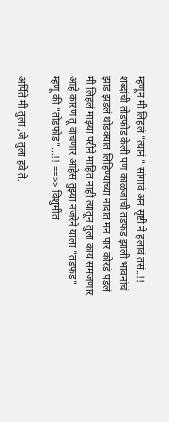म्हणून मी लिहलं "त्यानं " सांगावं अन सृष्टी ने हलावं तसं..!! शब्दांची तोडफोड केली पण काळजाची तडफड झाली भावनांचं झाड झडलं थोडक्यात लिहिण्याच्या नादात मन पार कोरडं पडलं मी लिहलं माझ्या परीने माहित नाही त्यातून तुला काय समजणार आहे कारण तू वाचणार आहेस तुझ्या नजरेने याला "तडफड" म्हणू की "तोडफोड"...!! ==>> विशुमीत

अर्पिते मी तुला ,जे तुला हवे ते.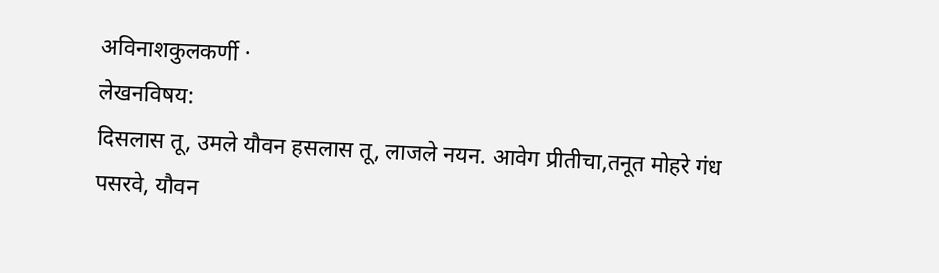अविनाशकुलकर्णी ·
लेखनविषय:
दिसलास तू, उमले यौवन हसलास तू, लाजले नयन. आवेग प्रीतीचा,तनूत मोहरे गंध पसरवे, यौवन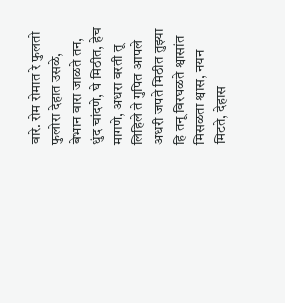वारे. रोम रोमात रे फुलतो फुलोरा देहात उसळे, बेभान वारा जाळते तन, धुंद चांदणे, घे मिठीत, हेच मागणे, अधरा वरती तू लिहिले ते गुपित आपले अधरी जपते मिठीत तुझ्या हि तनू विरघळते श्वासांत मिसळता श्वास, नयन मिटते, देहास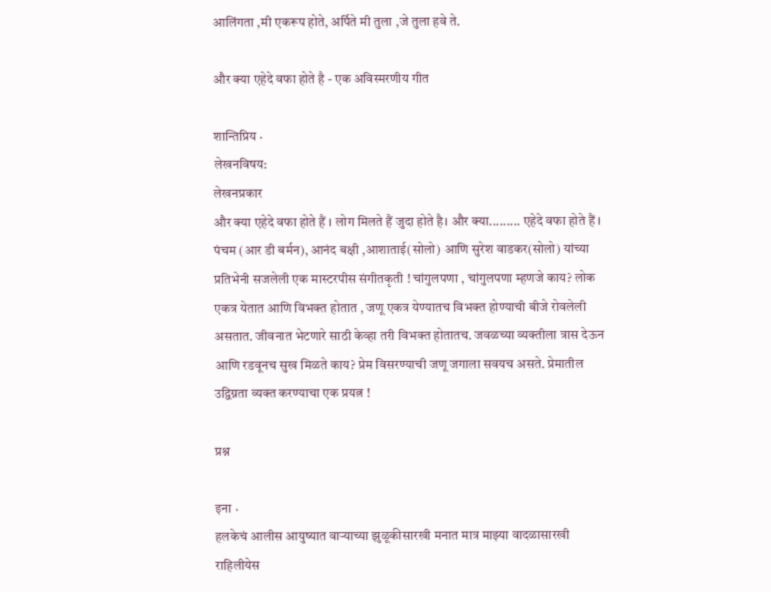आलिंगता ,मी एकरूप होते, अर्पिते मी तुला ,जे तुला हवे ते.

और क्या एहेदे वफा होते है - एक अविस्मरणीय गीत

शान्तिप्रिय ·
लेखनविषय:
लेखनप्रकार
और क्या एहेदे वफा होते हैं । लोग मिलते हैं जुदा होते है। और क्या......... एहेदे वफा होते हैं । पंचम (आर डी बर्मन), आनंद बक्षी ,आशाताई(सोलो) आणि सुरेश वाडकर(सोलो) यांच्या प्रतिभेनी सजलेली एक मास्टरपीस संगीतकृती ! चांगुलपणा , चांगुलपणा म्हणजे काय? लोक एकत्र येतात आणि विभक्त होतात , जणू एकत्र येण्यातच विभक्त होण्याची बीजे रोवलेली असतात. जीवनात भेटणारे साठी केव्हा तरी विभक्त होतातच. जवळच्या व्यक्तीला त्रास देऊन आणि रडवूनच सुख मिळते काय? प्रेम विसरण्याची जणू जगाला सवयच असते. प्रेमातील उद्विग्नता व्यक्त करण्याचा एक प्रयत्न !

प्रश्न

इना ·
हलकेचं आलीस आयुष्यात वाऱ्याच्या झुळूकीसारखी मनात मात्र माझ्या वादळासारखी राहिलीयेस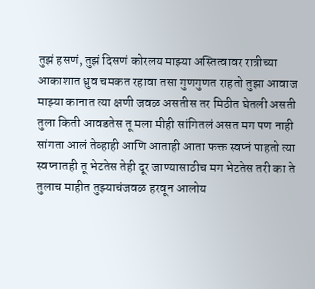तुझं हसणं, तुझं दिसणं कोरलय माझ्या अस्तित्वावर रात्रीच्या आकाशात ध्रुव चमकत रहावा तसा गुणगुणत राहतो तुझा आवाज माझ्या कानात त्या क्षणी जवळ असतीस तर मिठीत घेतली असती तुला किती आवडतेस तू मला मीही सांगितलं असत मग पण नाही सांगता आलं तेव्हाही आणि आताही आता फक्त स्वप्नं पाहतो त्या स्वप्नातही तू भेटतेस तेही दूर जाण्यासाठीच मग भेटतेस तरी का ते तुलाच माहीत तुझ्याचंजवळ हरवून आलोय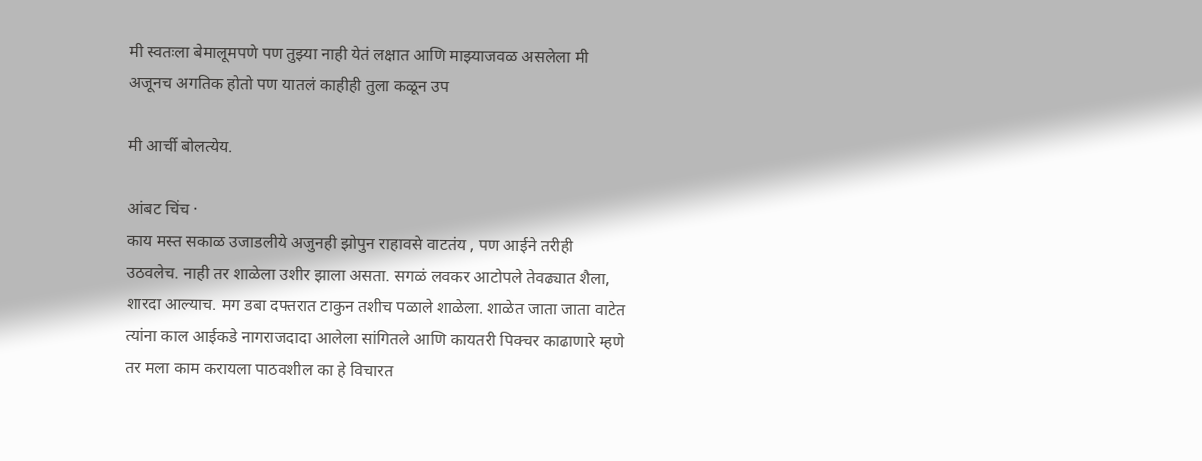मी स्वतःला बेमालूमपणे पण तुझ्या नाही येतं लक्षात आणि माझ्याजवळ असलेला मी अजूनच अगतिक होतो पण यातलं काहीही तुला कळून उप

मी आर्ची बोलत्येय.

आंबट चिंच ·
काय मस्त सकाळ उजाडलीये अजुनही झोपुन राहावसे वाटतंय , पण आईने तरीही उठवलेच. नाही तर शाळेला उशीर झाला असता. सगळं लवकर आटोपले तेवढ्यात शैला, शारदा आल्याच. मग डबा दफ्तरात टाकुन तशीच पळाले शाळेला. शाळेत जाता जाता वाटेत त्यांना काल आईकडे नागराजदादा आलेला सांगितले आणि कायतरी पिक्चर काढाणारे म्हणे तर मला काम करायला पाठवशील का हे विचारत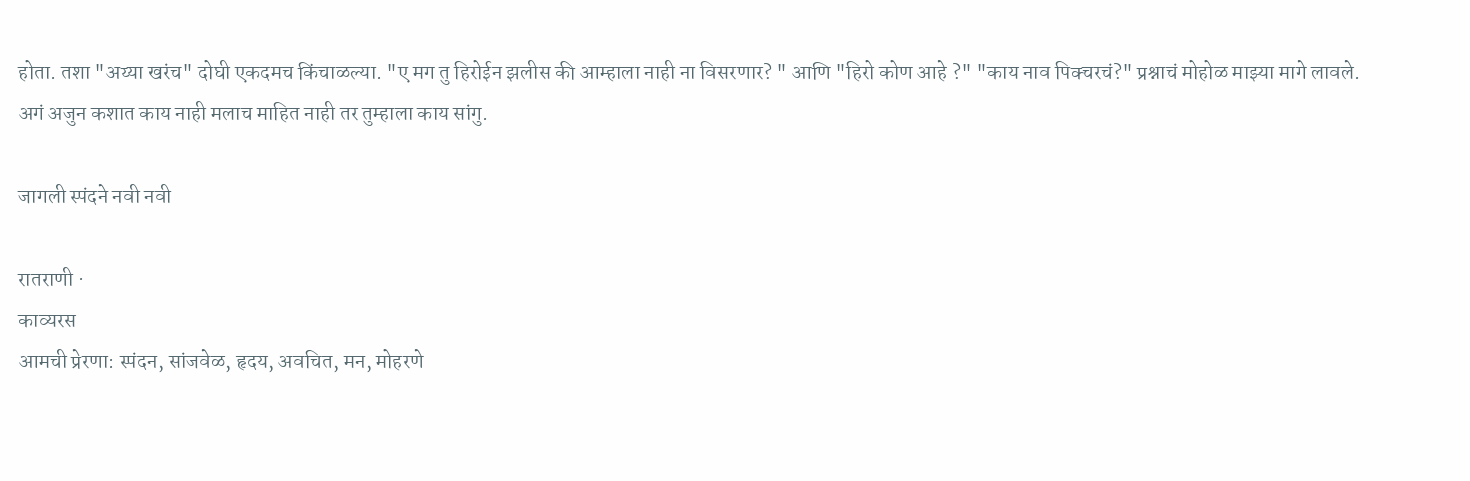होता. तशा "अय्या खरंच" दोघी एकदमच किंचाळल्या. "ए मग तु हिरोईन झलीस की आम्हाला नाही ना विसरणार? " आणि "हिरो कोण आहे ?" "काय नाव पिक्चरचं?" प्रश्नाचं मोहोळ माझ्या मागे लावले. अगं अजुन कशात काय नाही मलाच माहित नाही तर तुम्हाला काय सांगु.

जागली स्पंदने नवी नवी

रातराणी ·
काव्यरस
आमची प्रेरणा: स्पंदन, सांजवेळ, हृदय, अवचित, मन, मोहरणे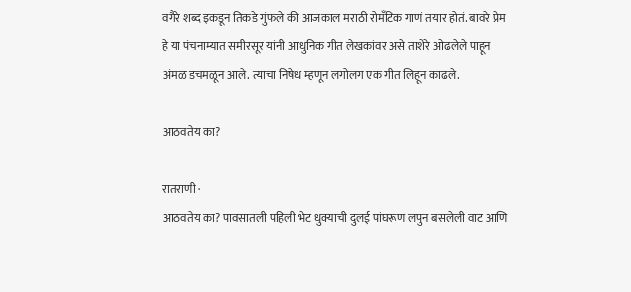वगैरे शब्द इकडून तिकडे गुंफले की आजकाल मराठी रोमँटिक गाणं तयार होतं. बावरे प्रेम हे या पंचनाम्यात समीरसूर यांनी आधुनिक गीत लेखकांवर असे ताशेरे ओढलेले पाहून अंमळ डचमळून आले. त्याचा निषेध म्हणून लगोलग एक गीत लिहून काढले.

आठवतेय का?

रातराणी ·
आठवतेय का? पावसातली पहिली भेट धुक्याची दुलई पांघरूण लपुन बसलेली वाट आणि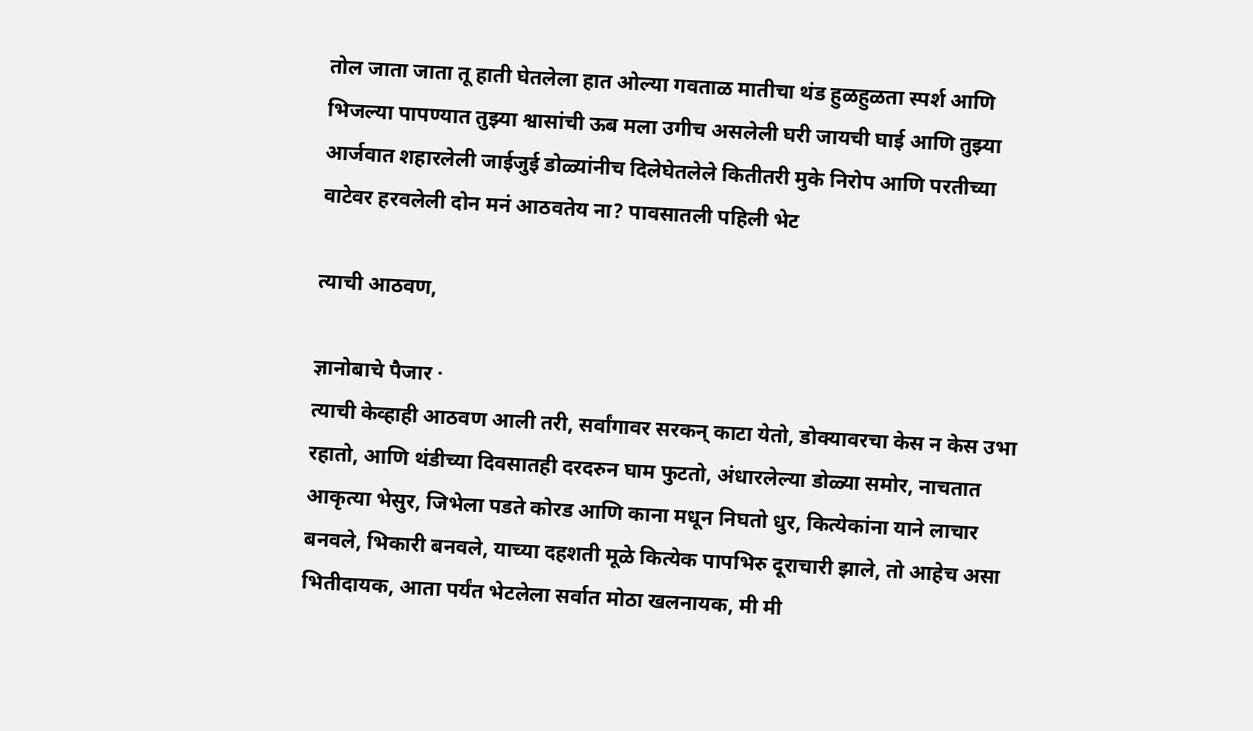तोल जाता जाता तू हाती घेतलेला हात ओल्या गवताळ मातीचा थंड हुळहुळता स्पर्श आणि भिजल्या पापण्यात तुझ्या श्वासांची ऊब मला उगीच असलेली घरी जायची घाई आणि तुझ्या आर्जवात शहारलेली जाईजुई डोळ्यांनीच दिलेघेतलेले कितीतरी मुके निरोप आणि परतीच्या वाटेवर हरवलेली दोन मनं आठवतेय ना? पावसातली पहिली भेट

त्याची आठवण,

ज्ञानोबाचे पैजार ·
त्याची केव्हाही आठवण आली तरी, सर्वांगावर सरकन् काटा येतो, डोक्यावरचा केस न केस उभा रहातो, आणि थंडीच्या दिवसातही दरदरुन घाम फुटतो, अंधारलेल्या डोळ्या समोर, नाचतात आकृत्या भेसुर, जिभेला पडते कोरड आणि काना मधून निघतो धुर, कित्येकांना याने लाचार बनवले, भिकारी बनवले, याच्या दहशती मूळे कित्येक पापभिरु दूराचारी झाले, तो आहेच असा भितीदायक, आता पर्यंत भेटलेला सर्वात मोठा खलनायक, मी मी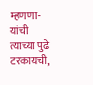म्हणणा-यांची त्याच्या पुढे टरकायची,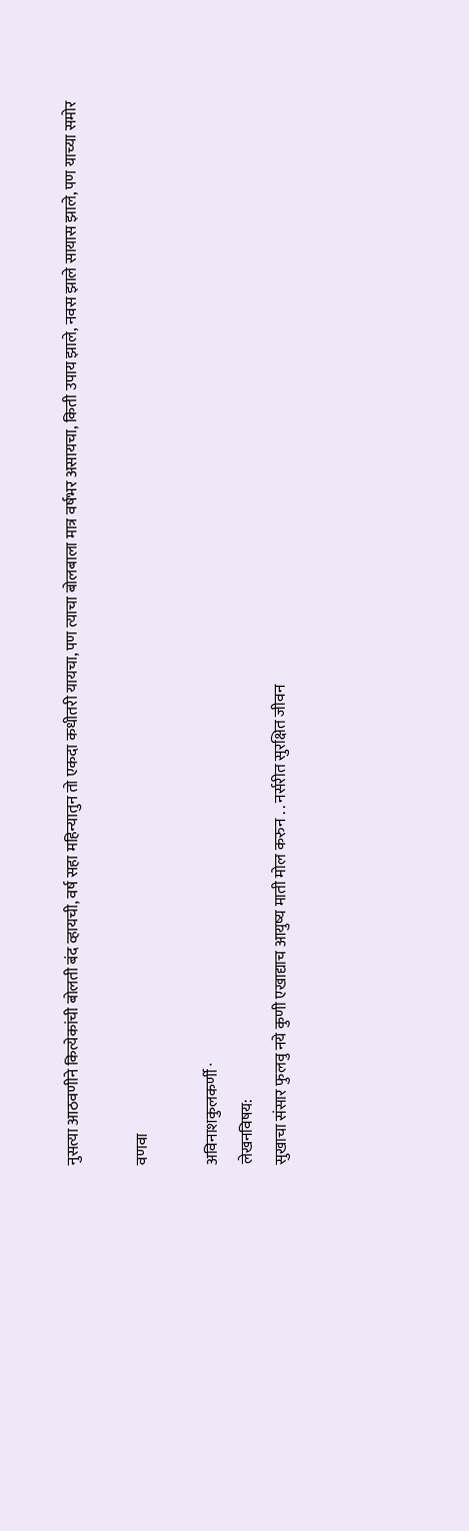नुसत्या आठवणीने कित्येकांची बोलती बंद व्हायची, वर्ष सहा महिन्यातुन तो एकदा कधीतरी यायचा, पण त्याचा बोलबाला मात्र वर्षभर असायचा, किती उपाय झाले, नवस झाले सायास झाले, पण याच्या समोर

वणवा

अविनाशकुलकर्णी ·
लेखनविषय:
सुखाचा संसार फुलवु नये कुणी एखाद्याच आयुष्य माती मोल करुन . . नर्सरीत सुरक्षित जीवन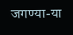जगण्या-या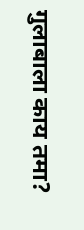गुलाबाला काय तमा?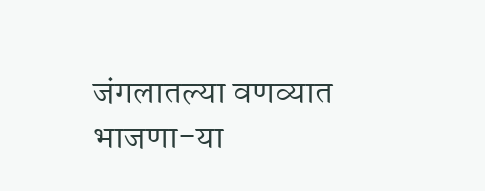जंगलातल्या वणव्यात भाजणा-या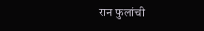रान फुलांची